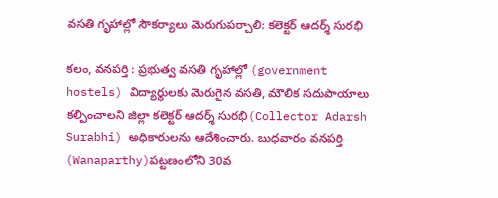వసతి గృహాల్లో సౌకర్యాలు మెరుగుపర్చాలి: కలెక్టర్‌ ఆదర్శ్‌ సురభి

కలం, వనపర్తి : ప్రభుత్వ వసతి గృహాల్లో (government hostels) విద్యార్థులకు మెరుగైన వసతి, మౌలిక సదుపాయాలు కల్పించాలని జిల్లా కలెక్టర్‌ ఆదర్శ్‌ సురభి(Collector Adarsh Surabhi) అధికారులను ఆదేశించారు. బుధవారం వనపర్తి (Wanaparthy)పట్టణంలోని 30వ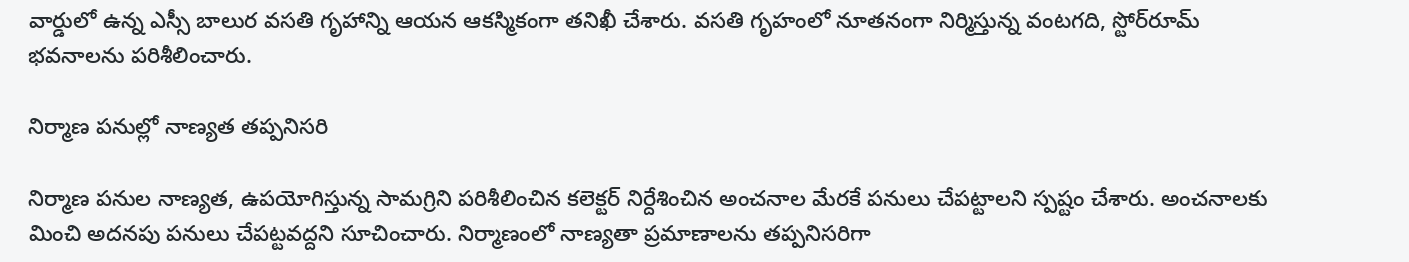వార్డులో ఉన్న ఎస్సీ బాలుర వసతి గృహాన్ని ఆయన ఆకస్మికంగా తనిఖీ చేశారు. వసతి గృహంలో నూతనంగా నిర్మిస్తున్న వంటగది, స్టోర్‌రూమ్‌ భవనాలను పరిశీలించారు.

నిర్మాణ పనుల్లో నాణ్యత తప్పనిసరి

నిర్మాణ పనుల నాణ్యత, ఉపయోగిస్తున్న సామగ్రిని పరిశీలించిన కలెక్టర్‌ నిర్దేశించిన అంచనాల మేరకే పనులు చేపట్టాలని స్పష్టం చేశారు. అంచనాలకు మించి అదనపు పనులు చేపట్టవద్దని సూచించారు. నిర్మాణంలో నాణ్యతా ప్రమాణాలను తప్పనిసరిగా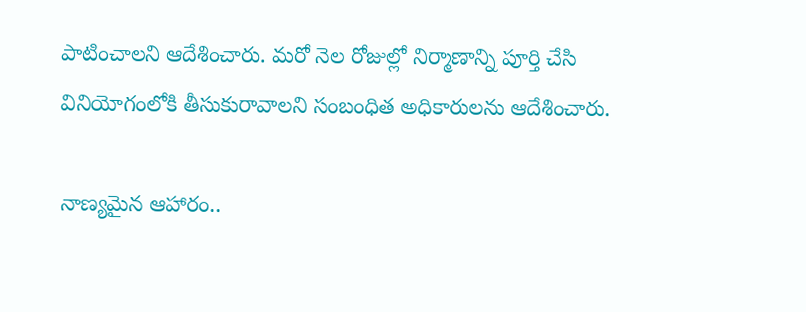పాటించాలని ఆదేశించారు. మరో నెల రోజుల్లో నిర్మాణాన్ని పూర్తి చేసి వినియోగంలోకి తీసుకురావాలని సంబంధిత అధికారులను ఆదేశించారు.

నాణ్యమైన ఆహారం..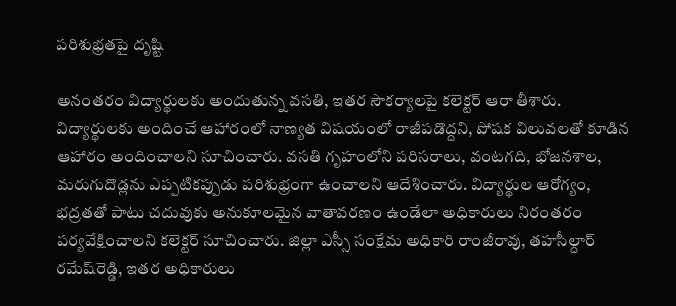పరిశుభ్రతపై దృష్టి

అనంతరం విద్యార్థులకు అందుతున్న వసతి, ఇతర సౌకర్యాలపై కలెక్టర్‌ ఆరా తీశారు. విద్యార్థులకు అందించే ఆహారంలో నాణ్యత విషయంలో రాజీపడొద్దని, పోషక విలువలతో కూడిన ఆహారం అందించాలని సూచించారు. వసతి గృహంలోని పరిసరాలు, వంటగది, భోజనశాల, మరుగుదొడ్లను ఎప్పటికప్పుడు పరిశుభ్రంగా ఉంచాలని ఆదేశించారు. విద్యార్థుల ఆరోగ్యం, భద్రతతో పాటు చదువుకు అనుకూలమైన వాతావరణం ఉండేలా అధికారులు నిరంతరం పర్యవేక్షించాలని కలెక్టర్‌ సూచించారు. జిల్లా ఎస్సీ సంక్షేమ అధికారి రాంజీరావు, తహసీల్దార్‌ రమేష్‌రెడ్డి, ఇతర అధికారులు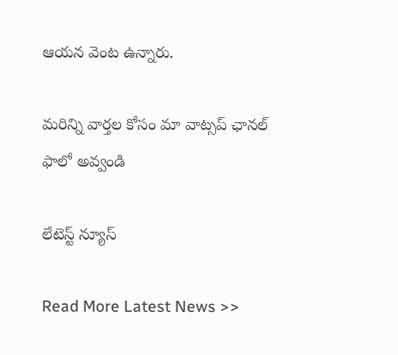ఆయన వెంట ఉన్నారు.

మ‌రిన్ని వార్త‌ల కోసం మా వాట్స‌ప్ ఛాన‌ల్ ఫాలో అవ్వండి

లేటెస్ట్ న్యూస్‌

Read More Latest News >>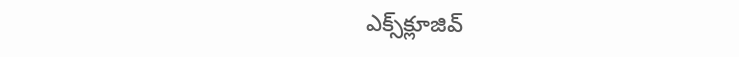ఎక్స్‌క్లూజివ్‌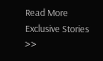Read More Exclusive Stories >>